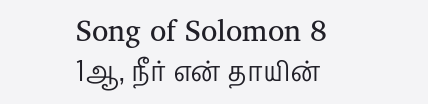Song of Solomon 8
1ஆ, நீர் என் தாயின்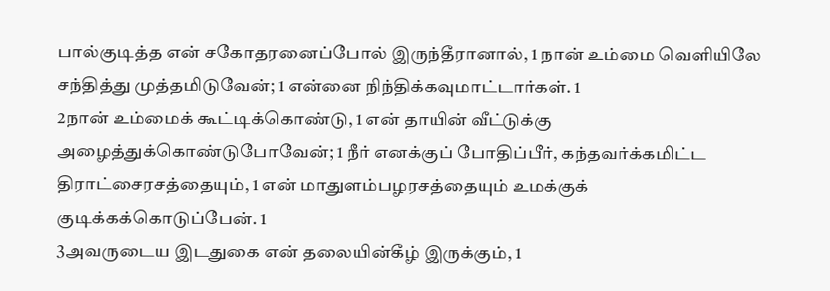பால்குடித்த என் சகோதரனைப்போல் இருந்தீரானால், 1 நான் உம்மை வெளியிலே சந்தித்து முத்தமிடுவேன்; 1 என்னை நிந்திக்கவுமாட்டார்கள். 1
2நான் உம்மைக் கூட்டிக்கொண்டு, 1 என் தாயின் வீட்டுக்கு அழைத்துக்கொண்டுபோவேன்; 1 நீர் எனக்குப் போதிப்பீர், கந்தவர்க்கமிட்ட திராட்சைரசத்தையும், 1 என் மாதுளம்பழரசத்தையும் உமக்குக் குடிக்கக்கொடுப்பேன். 1
3அவருடைய இடதுகை என் தலையின்கீழ் இருக்கும், 1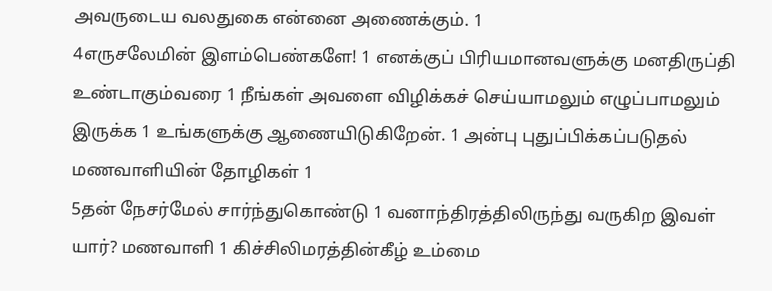அவருடைய வலதுகை என்னை அணைக்கும். 1
4எருசலேமின் இளம்பெண்களே! 1 எனக்குப் பிரியமானவளுக்கு மனதிருப்தி உண்டாகும்வரை 1 நீங்கள் அவளை விழிக்கச் செய்யாமலும் எழுப்பாமலும் இருக்க 1 உங்களுக்கு ஆணையிடுகிறேன். 1 அன்பு புதுப்பிக்கப்படுதல் மணவாளியின் தோழிகள் 1
5தன் நேசர்மேல் சார்ந்துகொண்டு 1 வனாந்திரத்திலிருந்து வருகிற இவள் யார்? மணவாளி 1 கிச்சிலிமரத்தின்கீழ் உம்மை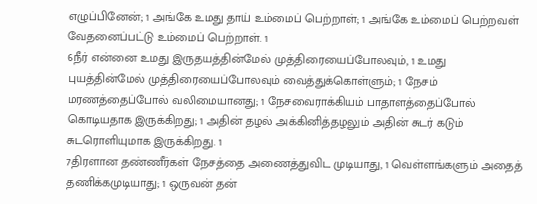எழுப்பினேன்; 1 அங்கே உமது தாய் உம்மைப் பெற்றாள்; 1 அங்கே உம்மைப் பெற்றவள் வேதனைப்பட்டு உம்மைப் பெற்றாள். 1
6நீர் என்னை உமது இருதயத்தின்மேல் முத்திரையைப்போலவும், 1 உமது புயத்தின்மேல் முத்திரையைப்போலவும் வைத்துக்கொள்ளும்; 1 நேசம் மரணத்தைப்போல் வலிமையானது; 1 நேசவைராக்கியம் பாதாளத்தைப்போல் கொடியதாக இருக்கிறது; 1 அதின் தழல் அக்கினித்தழலும் அதின் சுடர் கடும் சுடரொளியுமாக இருக்கிறது. 1
7திரளான தண்ணீர்கள் நேசத்தை அணைத்துவிட முடியாது, 1 வெள்ளங்களும் அதைத் தணிக்கமுடியாது; 1 ஒருவன் தன்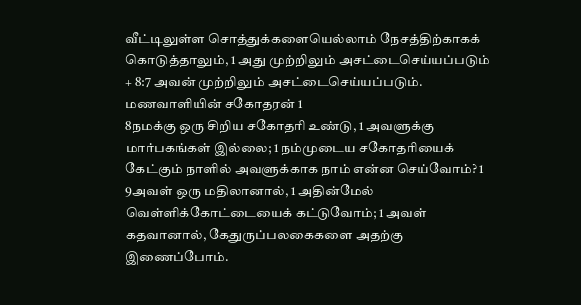வீட்டிலுள்ள சொத்துக்களையெல்லாம் நேசத்திற்காகக் கொடுத்தாலும், 1 அது முற்றிலும் அசட்டைசெய்யப்படும் + 8:7 அவன் முற்றிலும் அசட்டைசெய்யப்படும். மணவாளியின் சகோதரன் 1
8நமக்கு ஒரு சிறிய சகோதரி உண்டு, 1 அவளுக்கு மார்பகங்கள் இல்லை; 1 நம்முடைய சகோதரியைக் கேட்கும் நாளில் அவளுக்காக நாம் என்ன செய்வோம்? 1
9அவள் ஒரு மதிலானால், 1 அதின்மேல் வெள்ளிக்கோட்டையைக் கட்டுவோம்; 1 அவள் கதவானால், கேதுருப்பலகைகளை அதற்கு இணைப்போம்.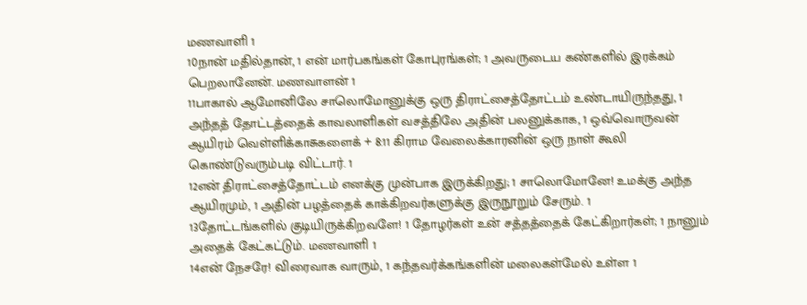மணவாளி 1
10நான் மதில்தான், 1 என் மார்பகங்கள் கோபுரங்கள்; 1 அவருடைய கண்களில் இரக்கம் பெறலானேன். மணவாளன் 1
11பாகால் ஆமோனிலே சாலொமோனுக்கு ஒரு திராட்சைத்தோட்டம் உண்டாயிருந்தது, 1 அந்தத் தோட்டத்தைக் காவலாளிகள் வசத்திலே அதின் பலனுக்காக, 1 ஒவ்வொருவன் ஆயிரம் வெள்ளிக்காசுகளைக் + 8:11 கிராம வேலைக்காரனின் ஒரு நாள் கூலி கொண்டுவரும்படி விட்டார். 1
12என் திராட்சைத்தோட்டம் எனக்கு முன்பாக இருக்கிறது; 1 சாலொமோனே! உமக்கு அந்த ஆயிரமும், 1 அதின் பழத்தைக் காக்கிறவர்களுக்கு இருநூறும் சேரும். 1
13தோட்டங்களில் குடியிருக்கிறவளே! 1 தோழர்கள் உன் சத்தத்தைக் கேட்கிறார்கள்; 1 நானும் அதைக் கேட்கட்டும். மணவாளி 1
14என் நேசரே! விரைவாக வாரும், 1 கந்தவர்க்கங்களின் மலைகள்மேல் உள்ள 1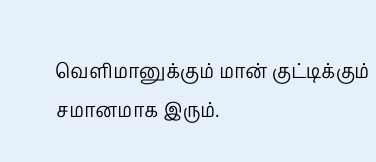வெளிமானுக்கும் மான் குட்டிக்கும் சமானமாக இரும்.